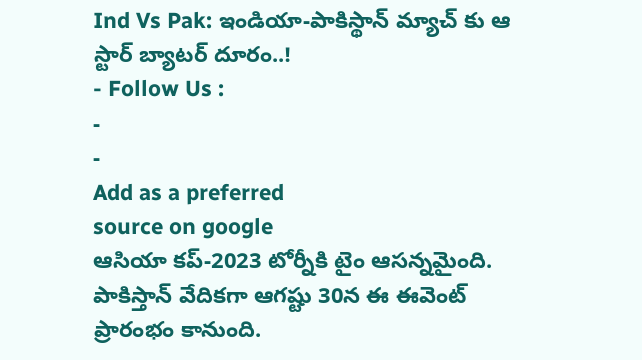Ind Vs Pak: ఇండియా-పాకిస్థాన్ మ్యాచ్ కు ఆ స్టార్ బ్యాటర్ దూరం..!
- Follow Us :
-
-
Add as a preferred
source on google
ఆసియా కప్-2023 టోర్నీకి టైం ఆసన్నమైంది. పాకిస్తాన్ వేదికగా ఆగష్టు 30న ఈ ఈవెంట్ ప్రారంభం కానుంది.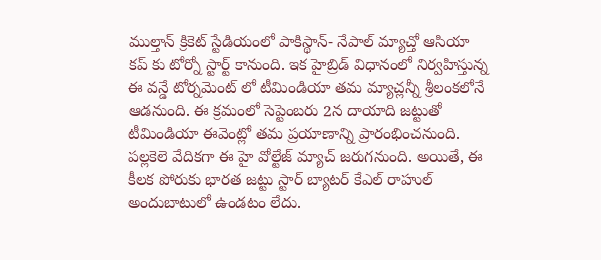ముల్తాన్ క్రికెట్ స్టేడియంలో పాకిస్థాన్- నేపాల్ మ్యాచ్తో ఆసియా కప్ కు టోర్నో స్టార్ట్ కానుంది. ఇక హైబ్రిడ్ విధానంలో నిర్వహిస్తున్న ఈ వన్డే టోర్నమెంట్ లో టీమిండియా తమ మ్యాచ్లన్నీ శ్రీలంకలోనే ఆడనుంది. ఈ క్రమంలో సెప్టెంబరు 2న దాయాది జట్టుతో టీమిండియా ఈవెంట్లో తమ ప్రయాణాన్ని ప్రారంభించనుంది. పల్లకెలె వేదికగా ఈ హై వోల్టేజ్ మ్యాచ్ జరుగనుంది. అయితే, ఈ కీలక పోరుకు భారత జట్టు స్టార్ బ్యాటర్ కేఎల్ రాహుల్ అందుబాటులో ఉండటం లేదు.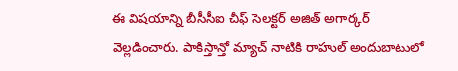ఈ విషయాన్ని బీసీసీఐ చీఫ్ సెలక్టర్ అజిత్ అగార్కర్ వెల్లడించారు. పాకిస్తాన్తో మ్యాచ్ నాటికి రాహుల్ అందుబాటులో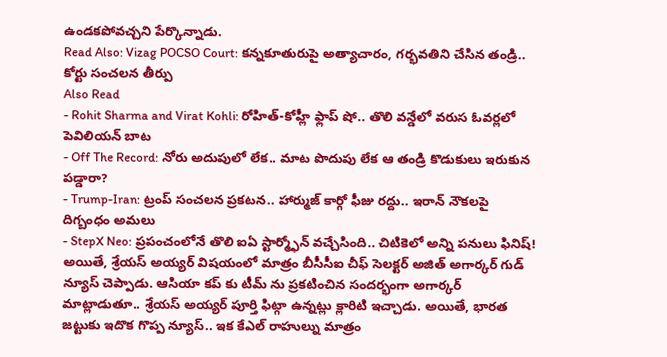ఉండకపోవచ్చని పేర్కొన్నాడు.
Read Also: Vizag POCSO Court: కన్నకూతురుపై అత్యాచారం, గర్భవతిని చేసిన తండ్రి.. కోర్టు సంచలన తీర్పు
Also Read
- Rohit Sharma and Virat Kohli: రోహిత్-కోహ్లీ ఫ్లాప్ షో.. తొలి వన్డేలో వరుస ఓవర్లలో పెవిలియన్ బాట
- Off The Record: నోరు అదుపులో లేక.. మాట పొదుపు లేక ఆ తండ్రి కొడుకులు ఇరుకున పడ్డారా?
- Trump-Iran: ట్రంప్ సంచలన ప్రకటన.. హార్ముజ్ కార్గో ఫీజు రద్దు.. ఇరాన్ నౌకలపై దిగ్బంధం అమలు
- StepX Neo: ప్రపంచంలోనే తొలి ఐఏ స్టార్మ్ఫోన్ వచ్చేసింది.. చిటికెలో అన్ని పనులు ఫినిష్!
అయితే, శ్రేయస్ అయ్యర్ విషయంలో మాత్రం బీసీసీఐ చీఫ్ సెలక్టర్ అజిత్ అగార్కర్ గుడ్ న్యూస్ చెప్పాడు. ఆసియా కప్ కు టీమ్ ను ప్రకటించిన సందర్భంగా అగార్కర్ మాట్లాడుతూ.. శ్రేయస్ అయ్యర్ పూర్తి ఫిట్గా ఉన్నట్లు క్లారిటి ఇచ్చాడు. అయితే, భారత జట్టుకు ఇదొక గొప్ప న్యూస్.. ఇక కేఎల్ రాహుల్ను మాత్రం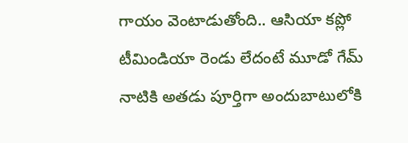గాయం వెంటాడుతోంది.. ఆసియా కప్లో టీమిండియా రెండు లేదంటే మూడో గేమ్ నాటికి అతడు పూర్తిగా అందుబాటులోకి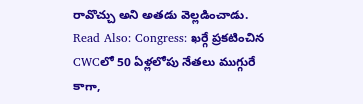రావొచ్చు అని అతడు వెల్లడించాడు.
Read Also: Congress: ఖర్గే ప్రకటించిన CWCలో 50 ఏళ్లలోపు నేతలు ముగ్గురే
కాగా,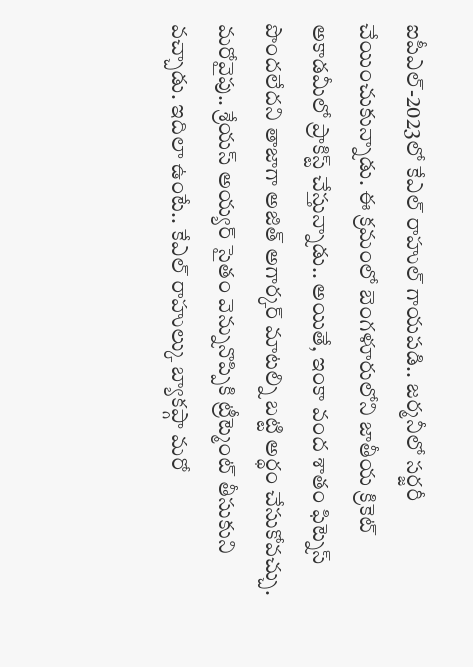ఐపీఎల్-2023లో కేఎల్ రాహుల్ గాయపడి.. జర్మనీలో సర్జరీ చేయించుకున్నాడు. ఈ క్రమంలో బెంగళూరులోని జాతీయ క్రికెట్ అకాడమీలో ప్రాకిస్ట్ చేస్తున్నాడు.. అయితే, ఇంకా వంద శాతం ఫిట్నెస్ పొందలేదని తాజాగా అజిత్ అగార్కర్ మాటల్ని బట్టి అర్థం చేసుకోవచ్చు. మరోవైపు.. శ్రేయస్ అయ్యర్ సైతం వెన్నునొప్పికి ట్రీట్మెంట్ తీసుకుని వచ్చాడు. ఇదిలా ఉంటే.. కేఎల్ రాహుల్కు బ్యాకప్గా మరో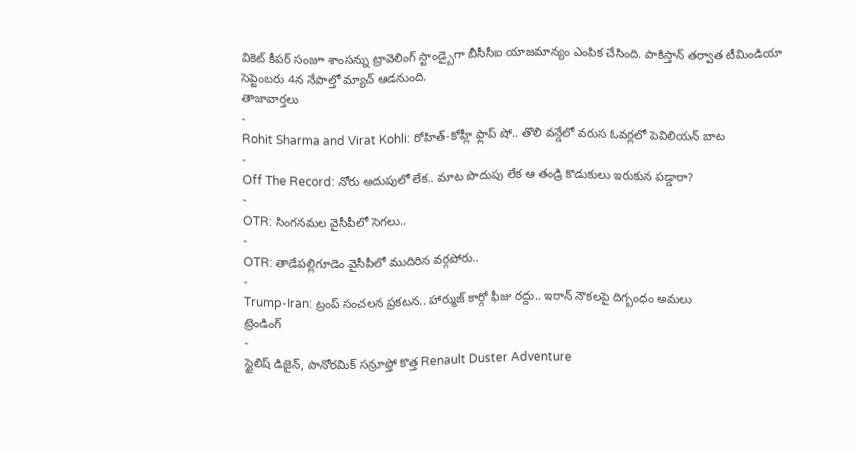వికెట్ కీపర్ సంజూ శాంసన్ను ట్రావెలింగ్ స్టాండ్బైగా బీసీసీఐ యాజమాన్యం ఎంపిక చేసింది. పాకిస్తాన్ తర్వాత టీమిండియా సెప్టెంబరు 4న నేపాల్తో మ్యాచ్ ఆడనుంది.
తాజావార్తలు
-
Rohit Sharma and Virat Kohli: రోహిత్-కోహ్లీ ఫ్లాప్ షో.. తొలి వన్డేలో వరుస ఓవర్లలో పెవిలియన్ బాట
-
Off The Record: నోరు అదుపులో లేక.. మాట పొదుపు లేక ఆ తండ్రి కొడుకులు ఇరుకున పడ్డారా?
-
OTR: సింగనమల వైసీపీలో సెగలు..
-
OTR: తాడేపల్లిగూడెం వైసీపీలో ముదిరిన వర్గపోరు..
-
Trump-Iran: ట్రంప్ సంచలన ప్రకటన.. హార్ముజ్ కార్గో ఫీజు రద్దు.. ఇరాన్ నౌకలపై దిగ్బంధం అమలు
ట్రెండింగ్
-
స్టైలిష్ డిజైన్, పానోరమిక్ సన్రూఫ్తో కొత్త Renault Duster Adventure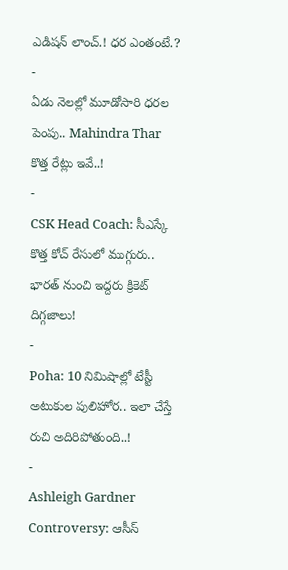ఎడిషన్ లాంచ్.! ధర ఎంతంటే.?
-
ఏడు నెలల్లో మూడోసారి ధరల పెంపు.. Mahindra Thar కొత్త రేట్లు ఇవే..!
-
CSK Head Coach: సీఎస్కే కొత్త కోచ్ రేసులో ముగ్గురు.. భారత్ నుంచి ఇద్దరు క్రికెట్ దిగ్గజాలు!
-
Poha: 10 నిమిషాల్లో టేస్టీ అటుకుల పులిహోర.. ఇలా చేస్తే రుచి అదిరిపోతుంది..!
-
Ashleigh Gardner Controversy: ఆసీస్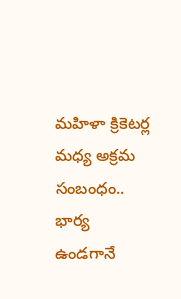మహిళా క్రికెటర్ల మధ్య అక్రమ సంబంధం.. భార్య ఉండగానే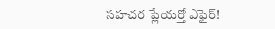సహచర ప్లేయర్తో ఎఫైర్!